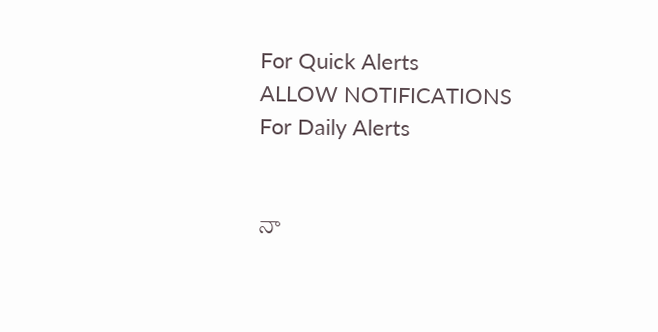For Quick Alerts
ALLOW NOTIFICATIONS
For Daily Alerts


నా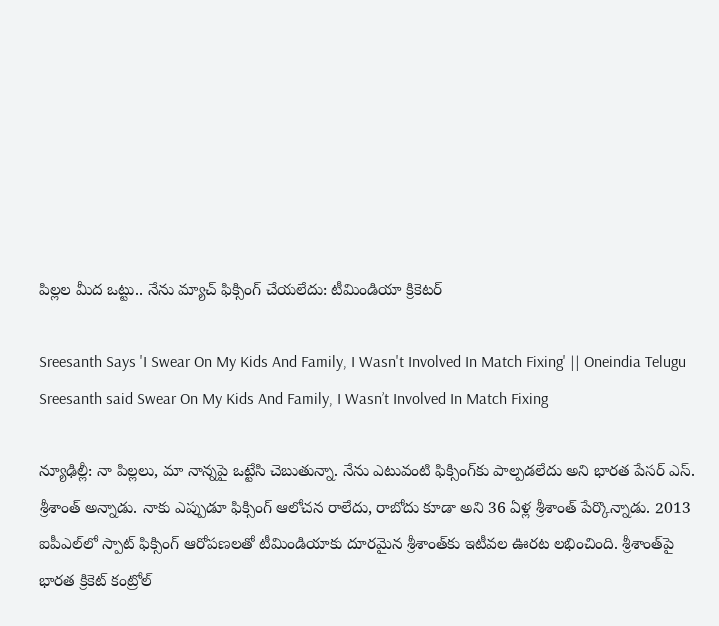పిల్లల మీద ఒట్టు.. నేను మ్యాచ్ ఫిక్సింగ్‌ చేయలేదు: టీమిండియా క్రికెటర్

Sreesanth Says 'I Swear On My Kids And Family, I Wasn't Involved In Match Fixing' || Oneindia Telugu
Sreesanth said Swear On My Kids And Family, I Wasn’t Involved In Match Fixing

న్యూఢిల్లీ: నా పిల్లలు, మా నాన్నపై ఒట్టేసి చెబుతున్నా. నేను ఎటువంటి ఫిక్సింగ్‌కు పాల్పడలేదు అని భారత పేసర్‌ ఎస్. శ్రీశాంత్‌ అన్నాడు. నాకు ఎప్పుడూ ఫిక్సింగ్ ఆలోచన రాలేదు, రాబోదు కూడా అని 36 ఏళ్ల శ్రీశాంత్‌ పేర్కొన్నాడు. 2013 ఐపీఎల్‌లో స్పాట్‌ ఫిక్సింగ్‌ ఆరోపణలతో టీమిండియాకు దూరమైన శ్రీశాంత్‌కు ఇటీవల ఊరట లభించింది. శ్రీశాంత్‌పై భారత క్రికెట్‌ కంట్రోల్‌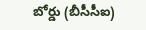బోర్డు (బీసీసీఐ)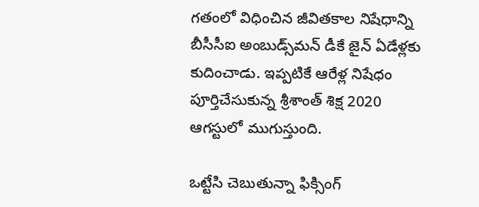గతంలో విధించిన జీవితకాల నిషేధాన్ని బీసీసీఐ అంబుడ్స్‌మన్‌ డీకే జైన్‌ ఏడేళ్లకు కుదించాడు. ఇప్పటికే ఆరేళ్ల నిషేధం పూర్తిచేసుకున్న శ్రీశాంత్ శిక్ష 2020 ఆగస్టులో ముగుస్తుంది.

ఒట్టేసి చెబుతున్నా ఫిక్సింగ్‌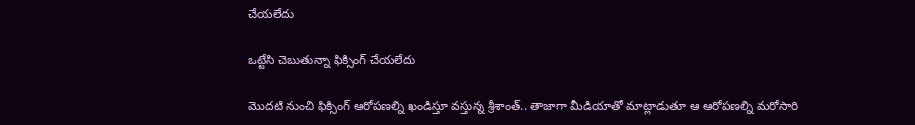చేయలేదు

ఒట్టేసి చెబుతున్నా ఫిక్సింగ్‌ చేయలేదు

మొదటి నుంచి ఫిక్సింగ్‌ ఆరోపణల్ని ఖండిస్తూ వస్తున్న శ్రీశాంత్‌.. తాజాగా మీడియాతో మాట్లాడుతూ ఆ ఆరోపణల్ని మరోసారి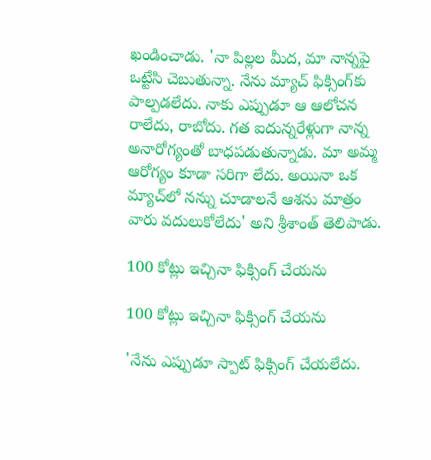ఖండించాడు. 'నా పిల్లల మీద, మా నాన్నపై ఒట్టేసి చెబుతున్నా. నేను మ్యాచ్ ఫిక్సింగ్‌కు పాల్పడలేదు. నాకు ఎప్పుడూ ఆ ఆలోచన రాలేదు, రాబోదు. గత ఐదున్నరేళ్లుగా నాన్న అనారోగ్యంతో బాధపడుతున్నాడు. మా అమ్మ ఆరోగ్యం కూడా సరిగా లేదు. అయినా ఒక మ్యాచ్‌లో నన్ను చూడాలనే ఆశను మాత్రం వారు వదులుకోలేదు' అని శ్రీశాంత్‌ తెలిపాడు.

100 కోట్లు ఇచ్చినా ఫిక్సింగ్ చేయను

100 కోట్లు ఇచ్చినా ఫిక్సింగ్ చేయను

'నేను ఎప్పుడూ స్పాట్‌ ఫిక్సింగ్‌ చేయలేదు.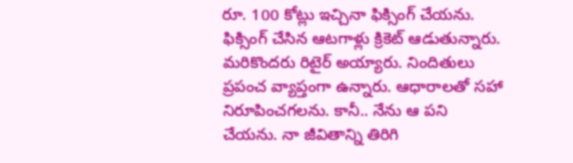రూ. 100 కోట్లు ఇచ్చినా ఫిక్సింగ్ చేయను. ఫిక్సింగ్ చేసిన ఆటగాళ్లు క్రికెట్ ఆడుతున్నారు. మరికొందరు రిటైర్ అయ్యారు. నిందితులు ప్రపంచ వ్యాప్తంగా ఉన్నారు. ఆధారాలతో సహా నిరూపించగలను. కానీ.. నేను ఆ పని చేయను. నా జీవితాన్ని తిరిగి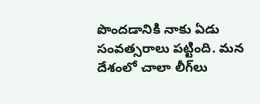పొందడానికి నాకు ఏడు సంవత్సరాలు పట్టింది. మన దేశంలో చాలా లీగ్‌లు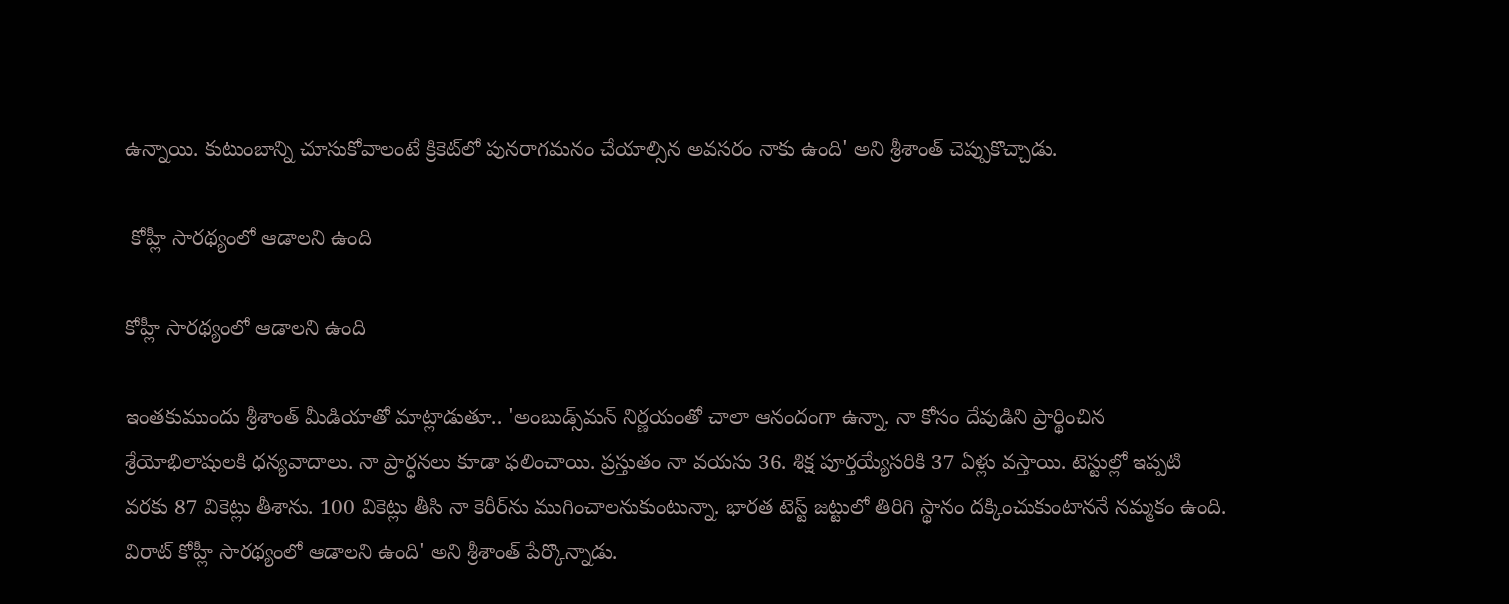ఉన్నాయి. కుటుంబాన్ని చూసుకోవాలంటే క్రికెట్‌లో పునరాగమనం చేయాల్సిన అవసరం నాకు ఉంది' అని శ్రీశాంత్‌ చెప్పుకొచ్చాడు.

 కోహ్లీ సారథ్యంలో ఆడాలని ఉంది

కోహ్లీ సారథ్యంలో ఆడాలని ఉంది

ఇంతకుముందు శ్రీశాంత్ మీడియాతో మాట్లాడుతూ.. 'అంబుడ్స్‌మన్ నిర్ణయంతో చాలా ఆనందంగా ఉన్నా. నా కోసం దేవుడిని ప్రార్థించిన శ్రేయోభిలాషులకి ధన్యవాదాలు. నా ప్రార్ధనలు కూడా ఫలించాయి. ప్రస్తుతం నా వయసు 36. శిక్ష పూర్తయ్యేసరికి 37 ఏళ్లు వస్తాయి. టెస్టుల్లో ఇప్పటి వరకు 87 వికెట్లు తీశాను. 100 వికెట్లు తీసి నా కెరీర్‌ను ముగించాలనుకుంటున్నా. భారత టెస్ట్ జట్టులో తిరిగి స్థానం దక్కించుకుంటాననే నమ్మకం ఉంది. విరాట్‌ కోహ్లీ సారథ్యంలో ఆడాలని ఉంది' అని శ్రీశాంత్‌ పేర్కొన్నాడు.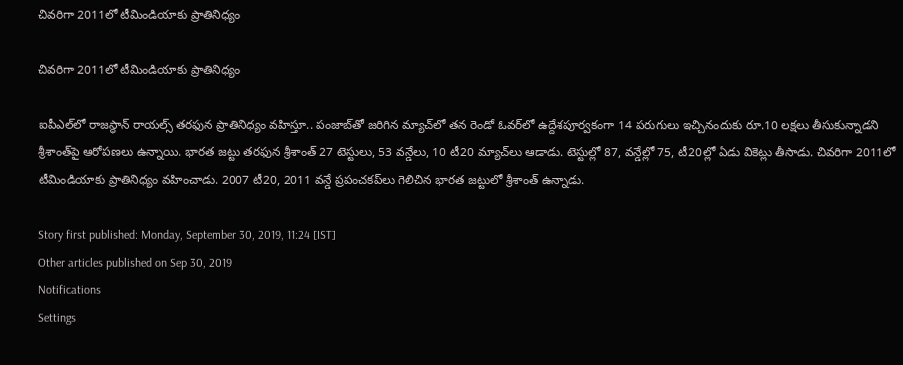చివరిగా 2011లో టీమిండియాకు ప్రాతినిధ్యం

చివరిగా 2011లో టీమిండియాకు ప్రాతినిధ్యం

ఐపీఎల్‌లో రాజస్థాన్‌ రాయల్స్‌ తరఫున ప్రాతినిధ్యం వహిస్తూ.. పంజాబ్‌తో జరిగిన మ్యాచ్‌లో తన రెండో ఓవర్‌లో ఉద్దేశపూర్వకంగా 14 పరుగులు ఇచ్చినందుకు రూ.10 లక్షలు తీసుకున్నాడని శ్రీశాంత్‌పై ఆరోపణలు ఉన్నాయి. భారత జట్టు తరఫున శ్రీశాంత్ 27 టెస్టులు, 53 వన్డేలు, 10 టీ20 మ్యాచ్‌లు ఆడాడు. టెస్టుల్లో 87, వన్డేల్లో 75, టీ20ల్లో ఏడు వికెట్లు తీసాడు. చివరిగా 2011లో టీమిండియాకు ప్రాతినిధ్యం వహించాడు. 2007 టీ20, 2011 వన్డే ప్రపంచకప్‌లు గెలిచిన భారత జట్టులో శ్రీశాంత్‌ ఉన్నాడు.

Story first published: Monday, September 30, 2019, 11:24 [IST]
Other articles published on Sep 30, 2019
Notifications
Settings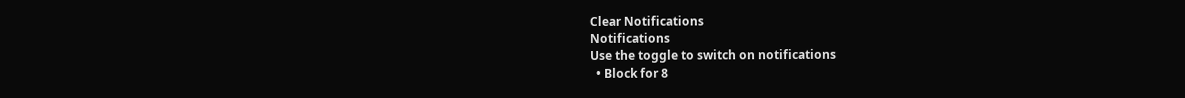Clear Notifications
Notifications
Use the toggle to switch on notifications
  • Block for 8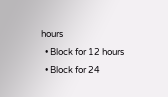hours
  • Block for 12 hours
  • Block for 24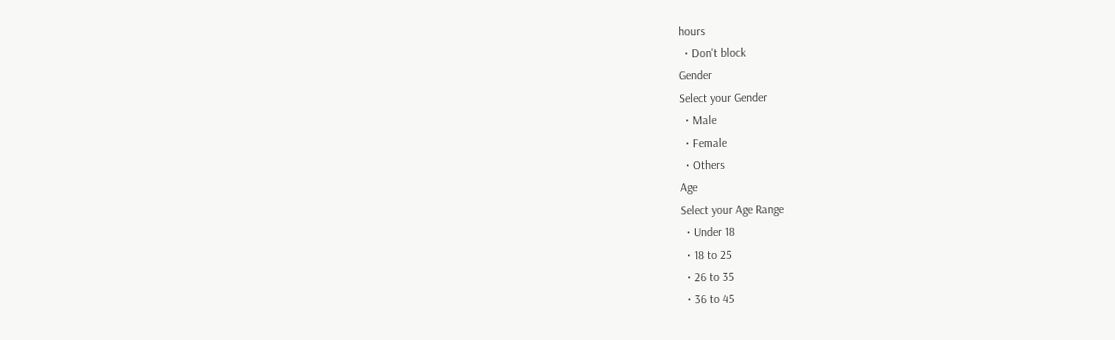hours
  • Don't block
Gender
Select your Gender
  • Male
  • Female
  • Others
Age
Select your Age Range
  • Under 18
  • 18 to 25
  • 26 to 35
  • 36 to 45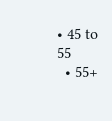• 45 to 55
  • 55+